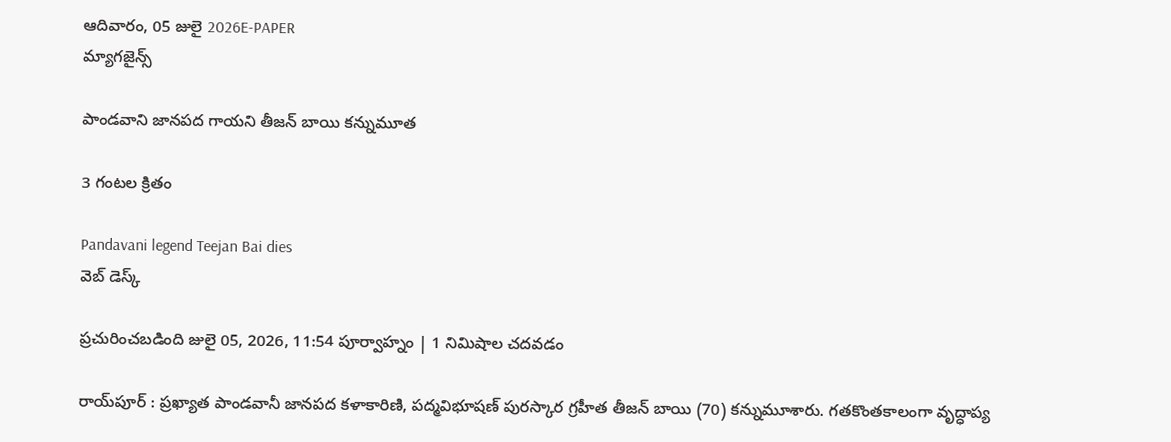ఆదివారం, 05 జులై 2026E-PAPER
మ్యాగజైన్స్

పాండవాని జానపద గాయని తీజన్ బాయి కన్నుమూత

3 గంటల క్రితం

Pandavani legend Teejan Bai dies
వెబ్ డెస్క్

ప్రచురించబడింది జులై 05, 2026, 11:54 పూర్వాహ్నం | 1 నిమిషాల చదవడం

రాయ్‌పూర్‌ : ప్రఖ్యాత పాండవానీ జానపద కళాకారిణి, పద్మవిభూషణ్ పురస్కార గ్రహీత తీజన్ బాయి (70) కన్నుమూశారు. గతకొంతకాలంగా వృద్ధాప్య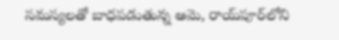సమస్యలతో బాధపడుతున్న ఆమె, రాయ్‌పూర్‌లోని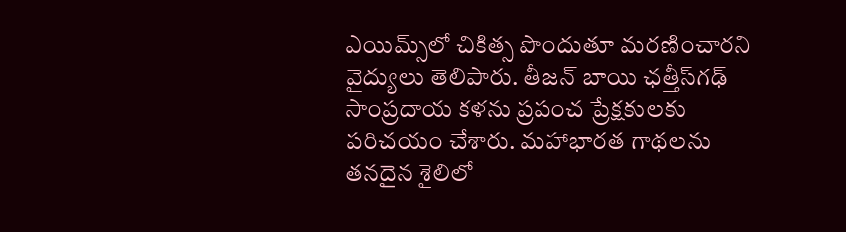ఎయిమ్స్‌లో చికిత్స పొందుతూ మరణించారని వైద్యులు తెలిపారు. తీజన్ బాయి ఛత్తీస్‌గఢ్‌ సాంప్రదాయ కళను ప్రపంచ ప్రేక్ష‍కులకు పరిచయం చేశారు. మహాభారత గాథలను తనదైన శైలిలో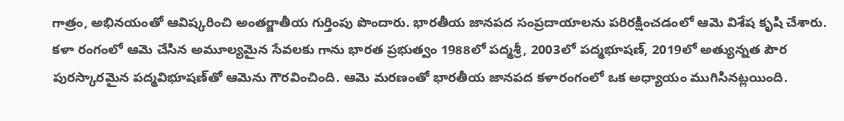గాత్రం, అభినయంతో ఆవిష్కరించి అంతర్జాతీయ గుర్తింపు పొందారు. భారతీయ జానపద సంప్రదాయాలను పరిరక్షించడంలో ఆమె విశేష కృషి చేశారు. కళా రంగంలో ఆమె చేసిన అమూల్యమైన సేవలకు గాను భారత ప్రభుత్వం 1988లో పద్మశ్రీ, 2003లో పద్మభూషణ్, 2019లో అత్యున్నత పౌర పురస్కారమైన పద్మవిభూషణ్‌తో ఆమెను గౌరవించింది. ఆమె మరణంతో భారతీయ జానపద కళారంగంలో ఒక అధ్యాయం ముగిసినట్లయింది.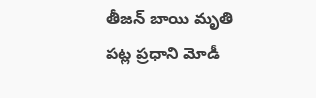తీజన్ బాయి మృతి పట్ల ప్రధాని మోడీ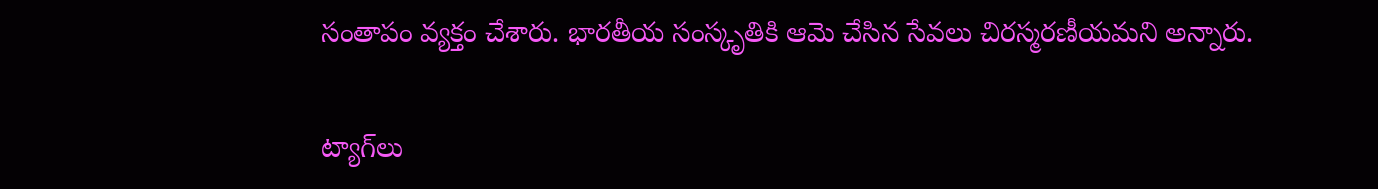సంతాపం వ్యక్తం చేశారు. భారతీయ సంస్కృతికి ఆమె చేసిన సేవలు చిరస్మరణీయమని అన్నారు.

ట్యాగ్‌లు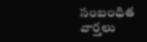సంబంధిత వార్తలు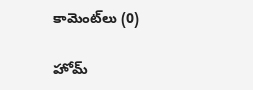కామెంట్‌లు (0)

హోమ్